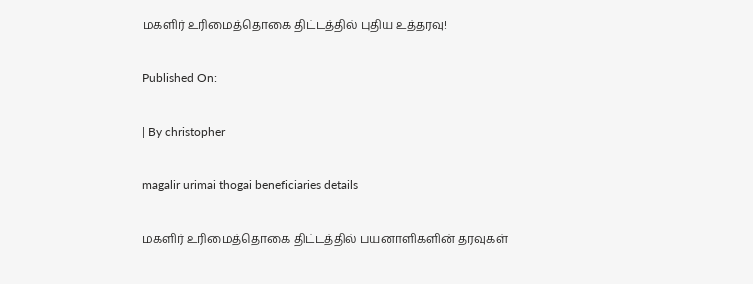மகளிர் உரிமைத்தொகை திட்டத்தில் புதிய உத்தரவு!

Published On:

| By christopher

magalir urimai thogai beneficiaries details

மகளிர் உரிமைத்தொகை திட்டத்தில் பயனாளிகளின் தரவுகள்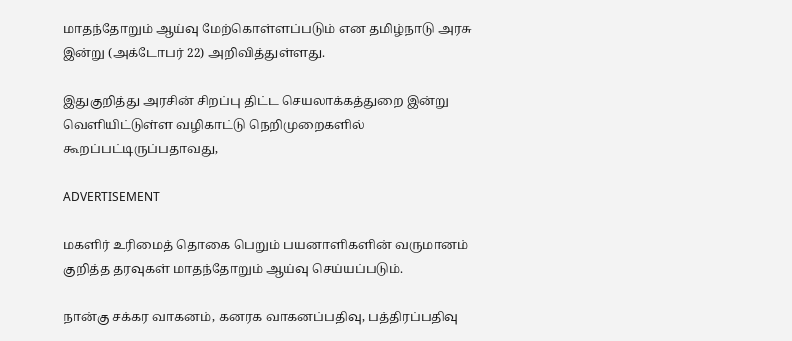மாதந்தோறும் ஆய்வு மேற்கொள்ளப்படும் என தமிழ்நாடு அரசு இன்று (அக்டோபர் 22) அறிவித்துள்ளது.

இதுகுறித்து அரசின் சிறப்பு திட்ட செயலாக்கத்துறை இன்று வெளியிட்டுள்ள வழிகாட்டு நெறிமுறைகளில்‌  கூறப்பட்டிருப்பதாவது,

ADVERTISEMENT

மகளிர்‌ உரிமைத்‌ தொகை பெறும்‌ பயனாளிகளின்‌ வருமானம்‌ குறித்த தரவுகள்‌ மாதந்தோறும்‌ ஆய்வு செய்யப்படும்‌.

நான்கு சக்கர வாகனம்‌, கனரக வாகனப்பதிவு, பத்திரப்பதிவு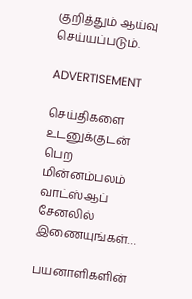குறித்தும்‌ ஆய்வு செய்யப்படும்‌.

ADVERTISEMENT

செய்திகளை உடனுக்குடன் பெற மின்னம்பலம் வாட்ஸ்ஆப் சேனலில் இணையுங்கள்…

பயனாளிகளின்‌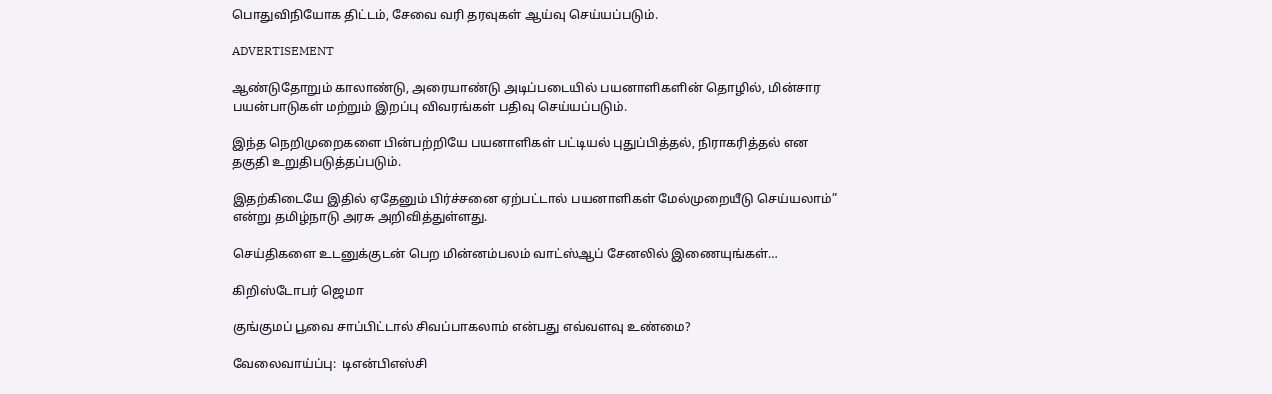பொதுவிநியோக திட்டம்‌, சேவை வரி தரவுகள் ஆய்வு செய்யப்படும்.

ADVERTISEMENT

ஆண்டுதோறும்‌ காலாண்டு, அரையாண்டு அடிப்படையில்‌ பயனாளிகளின்‌ தொழில்‌, மின்சார பயன்பாடுகள்‌ மற்றும் இறப்பு விவரங்கள்‌ பதிவு செய்யப்படும்.

இந்த நெறிமுறைகளை பின்பற்றியே பயனாளிகள் பட்டியல் புதுப்பித்தல், நிராகரித்தல் என தகுதி உறுதிபடுத்தப்படும்.

இதற்கிடையே இதில் ஏதேனும் பிர்ச்சனை ஏற்பட்டால் பயனாளிகள் மேல்முறையீடு செய்யலாம்” என்று தமிழ்நாடு அரசு அறிவித்துள்ளது.

செய்திகளை உடனுக்குடன் பெற மின்னம்பலம் வாட்ஸ்ஆப் சேனலில் இணையுங்கள்…

கிறிஸ்டோபர் ஜெமா

குங்குமப் பூவை சாப்பிட்டால் சிவப்பாகலாம் என்பது எவ்வளவு உண்மை?

வேலைவாய்ப்பு:  டிஎன்பிஎஸ்சி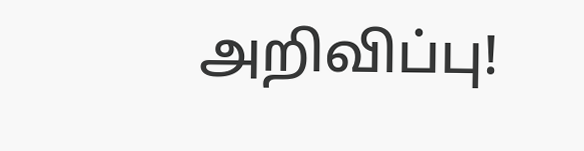அறிவிப்பு!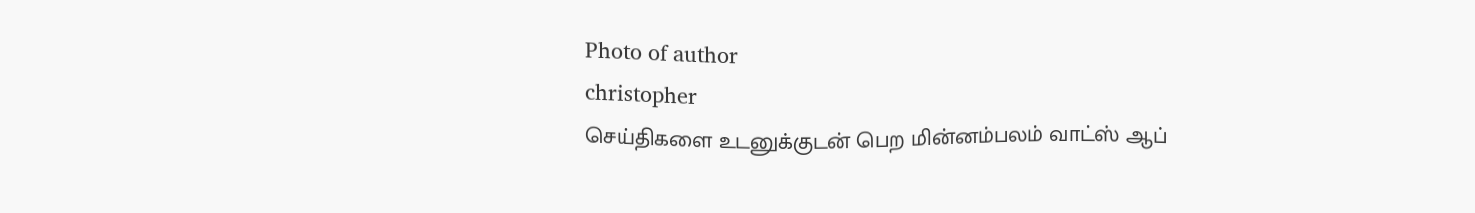Photo of author
christopher
செய்திகளை உடனுக்குடன் பெற மின்னம்பலம் வாட்ஸ் ஆப்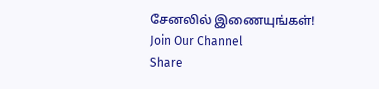சேனலில் இணையுங்கள்!
Join Our Channel
Share